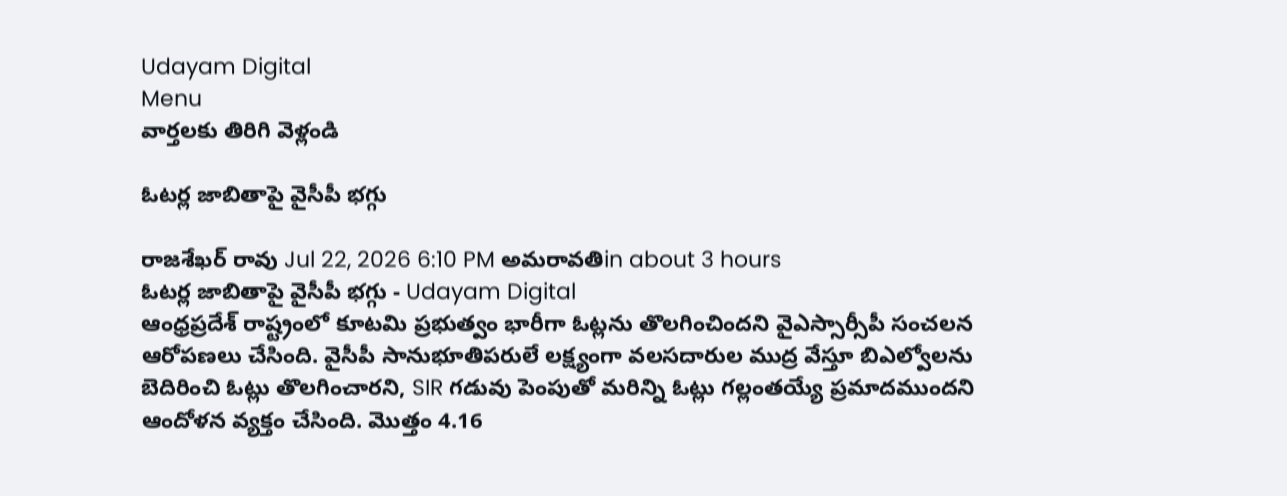Udayam Digital
Menu
వార్తలకు తిరిగి వెళ్లండి

ఓటర్ల జాబితాపై వైసీపీ భగ్గు

రాజశేఖర్ రావు Jul 22, 2026 6:10 PM అమరావతిin about 3 hours
ఓటర్ల జాబితాపై వైసీపీ భగ్గు - Udayam Digital
ఆంధ్రప్రదేశ్ రాష్ట్రంలో కూటమి ప్రభుత్వం భారీగా ఓట్లను తొలగించిందని వైఎస్సార్సీపీ సంచలన ఆరోపణలు చేసింది. వైసీపీ సానుభూతిపరులే లక్ష్యంగా వలసదారుల ముద్ర వేస్తూ బిఎల్వోలను బెదిరించి ఓట్లు తొలగించారని, SIR గడువు పెంపుతో మరిన్ని ఓట్లు గల్లంతయ్యే ప్రమాదముందని ఆందోళన వ్యక్తం చేసింది. మొత్తం 4.16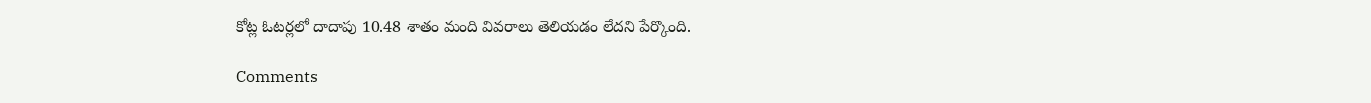కోట్ల ఓటర్లలో దాదాపు 10.48 శాతం మంది వివరాలు తెలియడం లేదని పేర్కొంది.

Comments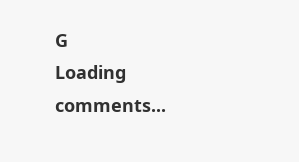G
Loading comments...